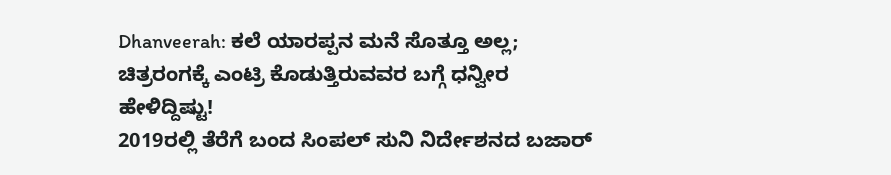Dhanveerah: ಕಲೆ ಯಾರಪ್ಪನ ಮನೆ ಸೊತ್ತೂ ಅಲ್ಲ; ಚಿತ್ರರಂಗಕ್ಕೆ ಎಂಟ್ರಿ ಕೊಡುತ್ತಿರುವವರ ಬಗ್ಗೆ ಧನ್ವೀರ ಹೇಳಿದ್ದಿಷ್ಟು!
2019ರಲ್ಲಿ ತೆರೆಗೆ ಬಂದ ಸಿಂಪಲ್ ಸುನಿ ನಿರ್ದೇಶನದ ಬಜಾರ್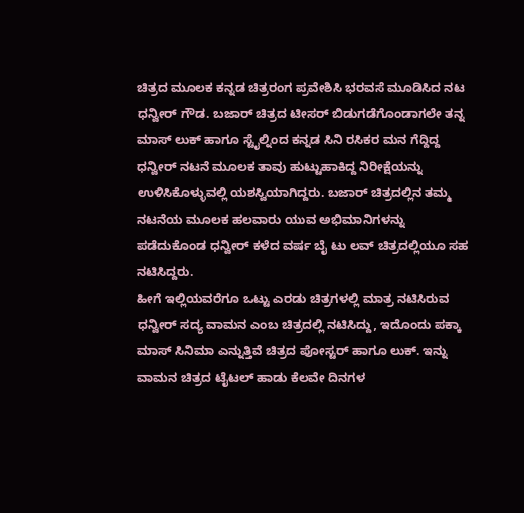ಚಿತ್ರದ ಮೂಲಕ ಕನ್ನಡ ಚಿತ್ರರಂಗ ಪ್ರವೇಶಿಸಿ ಭರವಸೆ ಮೂಡಿಸಿದ ನಟ ಧನ್ವೀರ್ ಗೌಡ. ಬಜಾರ್ ಚಿತ್ರದ ಟೀಸರ್ ಬಿಡುಗಡೆಗೊಂಡಾಗಲೇ ತನ್ನ ಮಾಸ್ ಲುಕ್ ಹಾಗೂ ಸ್ಟೈಲ್ನಿಂದ ಕನ್ನಡ ಸಿನಿ ರಸಿಕರ ಮನ ಗೆದ್ದಿದ್ದ ಧನ್ವೀರ್ ನಟನೆ ಮೂಲಕ ತಾವು ಹುಟ್ಟುಹಾಕಿದ್ದ ನಿರೀಕ್ಷೆಯನ್ನು ಉಳಿಸಿಕೊಳ್ಳುವಲ್ಲಿ ಯಶಸ್ವಿಯಾಗಿದ್ದರು. ಬಜಾರ್ ಚಿತ್ರದಲ್ಲಿನ ತಮ್ಮ ನಟನೆಯ ಮೂಲಕ ಹಲವಾರು ಯುವ ಅಭಿಮಾನಿಗಳನ್ನು ಪಡೆದುಕೊಂಡ ಧನ್ವೀರ್ ಕಳೆದ ವರ್ಷ ಬೈ ಟು ಲವ್ ಚಿತ್ರದಲ್ಲಿಯೂ ಸಹ ನಟಿಸಿದ್ದರು.
ಹೀಗೆ ಇಲ್ಲಿಯವರೆಗೂ ಒಟ್ಟು ಎರಡು ಚಿತ್ರಗಳಲ್ಲಿ ಮಾತ್ರ ನಟಿಸಿರುವ ಧನ್ವೀರ್ ಸದ್ಯ ವಾಮನ ಎಂಬ ಚಿತ್ರದಲ್ಲಿ ನಟಿಸಿದ್ದು, ಇದೊಂದು ಪಕ್ಕಾ ಮಾಸ್ ಸಿನಿಮಾ ಎನ್ನುತ್ತಿವೆ ಚಿತ್ರದ ಪೋಸ್ಟರ್ ಹಾಗೂ ಲುಕ್. ಇನ್ನು ವಾಮನ ಚಿತ್ರದ ಟೈಟಲ್ ಹಾಡು ಕೆಲವೇ ದಿನಗಳ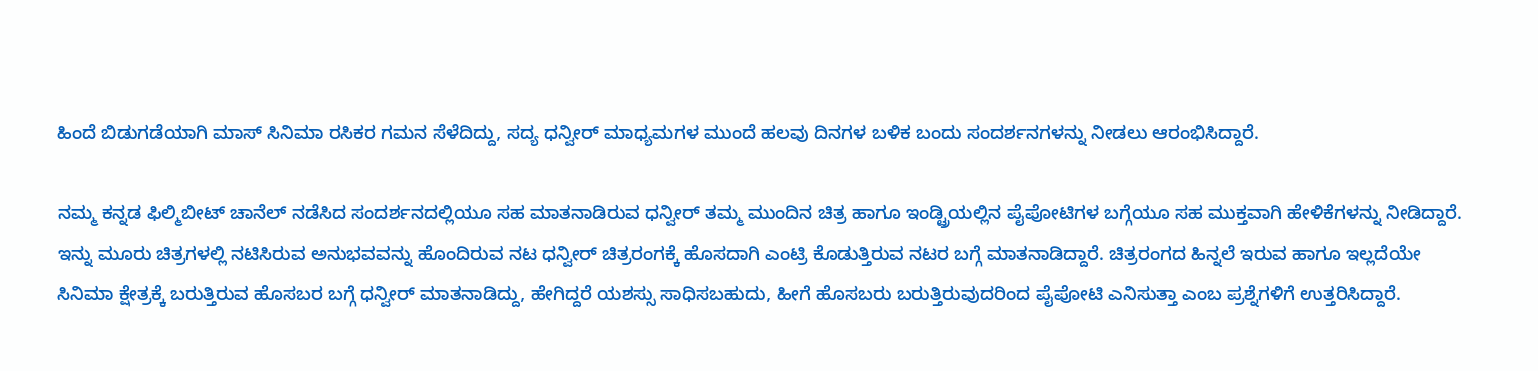ಹಿಂದೆ ಬಿಡುಗಡೆಯಾಗಿ ಮಾಸ್ ಸಿನಿಮಾ ರಸಿಕರ ಗಮನ ಸೆಳೆದಿದ್ದು, ಸದ್ಯ ಧನ್ವೀರ್ ಮಾಧ್ಯಮಗಳ ಮುಂದೆ ಹಲವು ದಿನಗಳ ಬಳಿಕ ಬಂದು ಸಂದರ್ಶನಗಳನ್ನು ನೀಡಲು ಆರಂಭಿಸಿದ್ದಾರೆ.

ನಮ್ಮ ಕನ್ನಡ ಫಿಲ್ಮಿಬೀಟ್ ಚಾನೆಲ್ ನಡೆಸಿದ ಸಂದರ್ಶನದಲ್ಲಿಯೂ ಸಹ ಮಾತನಾಡಿರುವ ಧನ್ವೀರ್ ತಮ್ಮ ಮುಂದಿನ ಚಿತ್ರ ಹಾಗೂ ಇಂಡ್ಟ್ರಿಯಲ್ಲಿನ ಪೈಪೋಟಿಗಳ ಬಗ್ಗೆಯೂ ಸಹ ಮುಕ್ತವಾಗಿ ಹೇಳಿಕೆಗಳನ್ನು ನೀಡಿದ್ದಾರೆ. ಇನ್ನು ಮೂರು ಚಿತ್ರಗಳಲ್ಲಿ ನಟಿಸಿರುವ ಅನುಭವವನ್ನು ಹೊಂದಿರುವ ನಟ ಧನ್ವೀರ್ ಚಿತ್ರರಂಗಕ್ಕೆ ಹೊಸದಾಗಿ ಎಂಟ್ರಿ ಕೊಡುತ್ತಿರುವ ನಟರ ಬಗ್ಗೆ ಮಾತನಾಡಿದ್ದಾರೆ. ಚಿತ್ರರಂಗದ ಹಿನ್ನಲೆ ಇರುವ ಹಾಗೂ ಇಲ್ಲದೆಯೇ ಸಿನಿಮಾ ಕ್ಷೇತ್ರಕ್ಕೆ ಬರುತ್ತಿರುವ ಹೊಸಬರ ಬಗ್ಗೆ ಧನ್ವೀರ್ ಮಾತನಾಡಿದ್ದು, ಹೇಗಿದ್ದರೆ ಯಶಸ್ಸು ಸಾಧಿಸಬಹುದು, ಹೀಗೆ ಹೊಸಬರು ಬರುತ್ತಿರುವುದರಿಂದ ಪೈಪೋಟಿ ಎನಿಸುತ್ತಾ ಎಂಬ ಪ್ರಶ್ನೆಗಳಿಗೆ ಉತ್ತರಿಸಿದ್ದಾರೆ.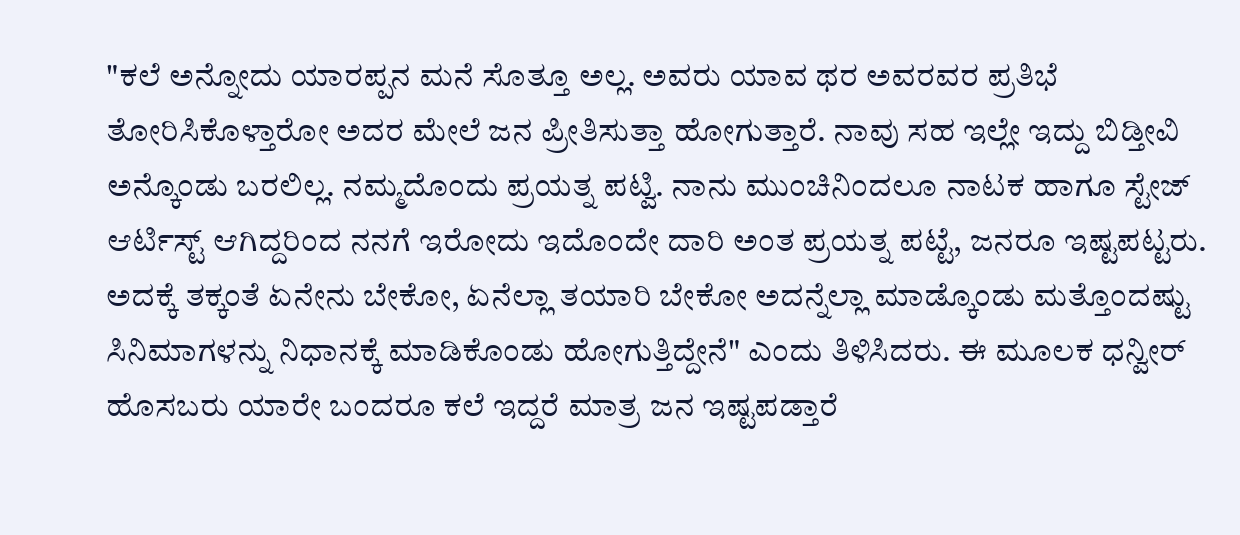"ಕಲೆ ಅನ್ನೋದು ಯಾರಪ್ಪನ ಮನೆ ಸೊತ್ತೂ ಅಲ್ಲ. ಅವರು ಯಾವ ಥರ ಅವರವರ ಪ್ರತಿಭೆ ತೋರಿಸಿಕೊಳ್ತಾರೋ ಅದರ ಮೇಲೆ ಜನ ಪ್ರೀತಿಸುತ್ತಾ ಹೋಗುತ್ತಾರೆ. ನಾವು ಸಹ ಇಲ್ಲೇ ಇದ್ದು ಬಿಡ್ತೀವಿ ಅನ್ಕೊಂಡು ಬರಲಿಲ್ಲ. ನಮ್ಮದೊಂದು ಪ್ರಯತ್ನ ಪಟ್ವಿ. ನಾನು ಮುಂಚಿನಿಂದಲೂ ನಾಟಕ ಹಾಗೂ ಸ್ಟೇಜ್ ಆರ್ಟಿಸ್ಟ್ ಆಗಿದ್ದರಿಂದ ನನಗೆ ಇರೋದು ಇದೊಂದೇ ದಾರಿ ಅಂತ ಪ್ರಯತ್ನ ಪಟ್ಟೆ, ಜನರೂ ಇಷ್ಟಪಟ್ಟರು. ಅದಕ್ಕೆ ತಕ್ಕಂತೆ ಏನೇನು ಬೇಕೋ, ಏನೆಲ್ಲಾ ತಯಾರಿ ಬೇಕೋ ಅದನ್ನೆಲ್ಲಾ ಮಾಡ್ಕೊಂಡು ಮತ್ತೊಂದಷ್ಟು ಸಿನಿಮಾಗಳನ್ನು ನಿಧಾನಕ್ಕೆ ಮಾಡಿಕೊಂಡು ಹೋಗುತ್ತಿದ್ದೇನೆ" ಎಂದು ತಿಳಿಸಿದರು. ಈ ಮೂಲಕ ಧನ್ವೀರ್ ಹೊಸಬರು ಯಾರೇ ಬಂದರೂ ಕಲೆ ಇದ್ದರೆ ಮಾತ್ರ ಜನ ಇಷ್ಟಪಡ್ತಾರೆ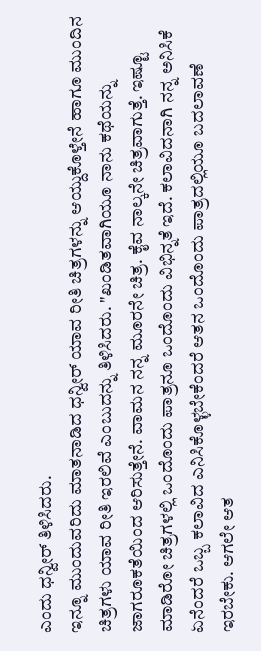ಎಂದು ಧನ್ವೀರ್ ತಿಳಿಸಿದರು.
ಇನ್ನೂ ಮುಂದುವರಿದು ಮಾತನಾಡಿದ ಧನ್ವೀರ್ ಯಾವ ರೀತಿ ಚಿತ್ರಗಳನ್ನು ಆಯ್ದುಕೊಳ್ತೇನೆ ಹಾಗೂ ಮುಂದಿನ ಚಿತ್ರಗಳು ಯಾವ ರೀತಿ ಇರಲಿವೆ ಎಂಬುದನ್ನು ತಿಳಿಸಿದರು. "ಖಂಡಿತವಾಗಿಯೂ ನಾನು ಕಥೆಯನ್ನು ಜಾಗರೂಕತೆಯಿಂದ ಆರಿಸುತ್ತೇನೆ. ವಾಮನ ನನ್ನ ಮೂರನೇ ಚಿತ್ರ. ಕೈವ ನಾಲ್ಕನೇ ಚಿತ್ರವಾಗುತ್ತೆ. ಇಷ್ಟೂ ಮಾಡಿರೋ ಚಿತ್ರಗಳಲ್ಲಿ ಒಂದೊಂದು ಪಾತ್ರನೂ ಒಂದೊಂದು ವಿಭಿನ್ನತೆ ಇದೆ. ಕಲಾವಿದನಾಗಿ ನನ್ನ ಅನಿಸಿಕೆ ಏನೆಂದರೆ ಒಬ್ಬ ಕಲಾವಿದ ಎನಿಸಿಕೊಳ್ಳಬೇಕೆಂದರೆ ಆತನ ಒಂದೊಂದು ಪಾತ್ರದಲ್ಲಿಯೂ ಬದಲಾವಣೆ ಇರಬೇಕು. ಆಗಲೇ ಆತ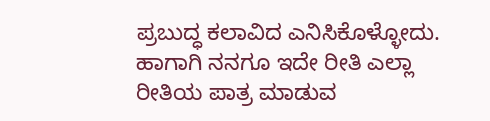ಪ್ರಬುದ್ಧ ಕಲಾವಿದ ಎನಿಸಿಕೊಳ್ಳೋದು. ಹಾಗಾಗಿ ನನಗೂ ಇದೇ ರೀತಿ ಎಲ್ಲಾ ರೀತಿಯ ಪಾತ್ರ ಮಾಡುವ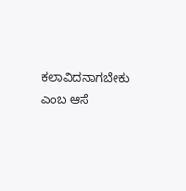ಕಲಾವಿದನಾಗಬೇಕು ಎಂಬ ಆಸೆ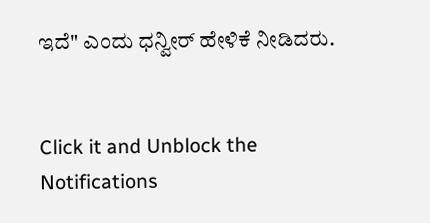ಇದೆ" ಎಂದು ಧನ್ವೀರ್ ಹೇಳಿಕೆ ನೀಡಿದರು.


Click it and Unblock the Notifications